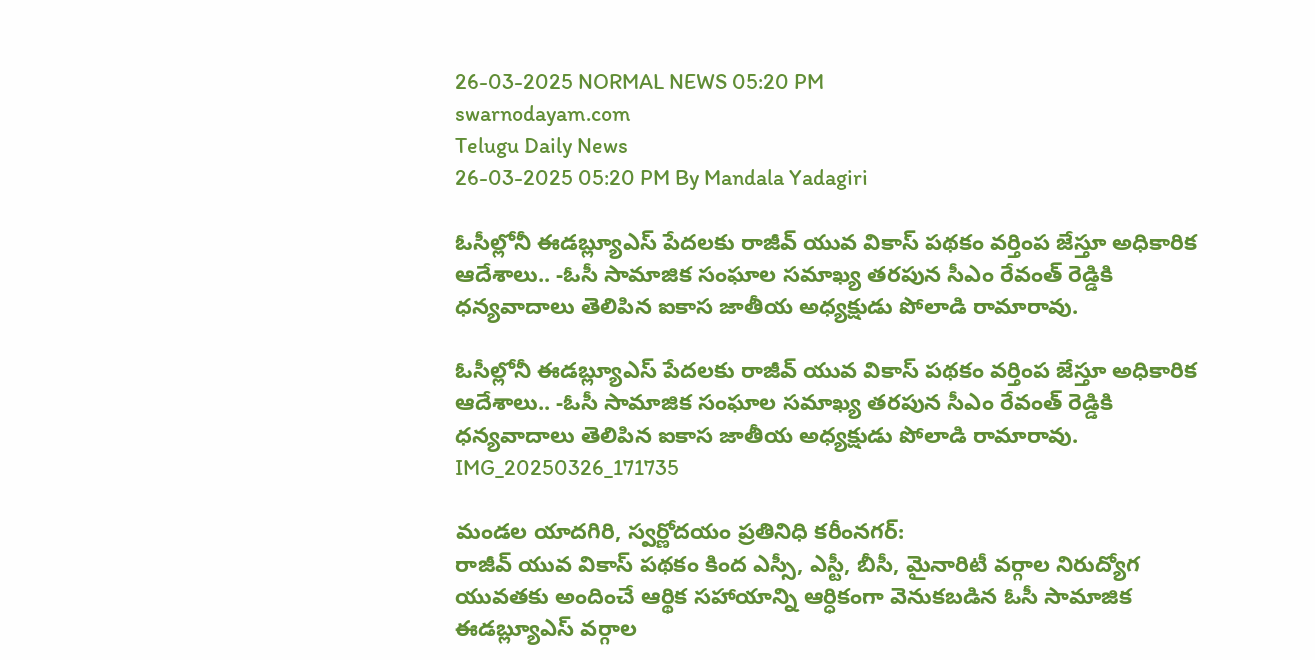26-03-2025 NORMAL NEWS 05:20 PM
swarnodayam.com
Telugu Daily News
26-03-2025 05:20 PM By Mandala Yadagiri

ఓసీల్లోనీ ఈడబ్ల్యూఎస్ పేదలకు రాజీవ్ యువ వికాస్ పథకం వర్తింప జేస్తూ అధికారిక ఆదేశాలు.. -ఓసీ సామాజిక సంఘాల సమాఖ్య తరపున సీఎం రేవంత్ రెడ్డికి ధన్యవాదాలు తెలిపిన ఐకాస జాతీయ అధ్యక్షుడు పోలాడి రామారావు.

ఓసీల్లోనీ ఈడబ్ల్యూఎస్ పేదలకు రాజీవ్ యువ వికాస్ పథకం వర్తింప జేస్తూ అధికారిక ఆదేశాలు.. -ఓసీ సామాజిక సంఘాల సమాఖ్య తరపున సీఎం రేవంత్ రెడ్డికి ధన్యవాదాలు తెలిపిన ఐకాస జాతీయ అధ్యక్షుడు పోలాడి రామారావు.
IMG_20250326_171735

మండల యాదగిరి, స్వర్ణోదయం ప్రతినిధి కరీంనగర్:
రాజీవ్ యువ వికాస్ పథకం కింద ఎస్సీ, ఎస్టీ, బీసీ, మైనారిటీ వర్గాల నిరుద్యోగ యువతకు అందించే ఆర్థిక సహాయాన్ని ఆర్ధికంగా వెనుకబడిన ఓసీ సామాజిక ఈడబ్ల్యూఎస్ వర్గాల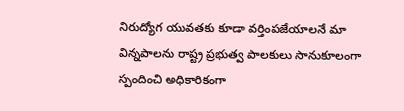నిరుద్యోగ యువతకు కూడా వర్తింపజేయాలనే మా విన్నపాలను రాష్ట్ర ప్రభుత్వ పాలకులు సానుకూలంగా స్పందించి అధికారికంగా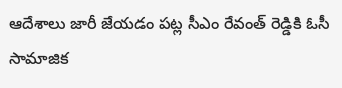ఆదేశాలు జారీ జేయడం పట్ల సీఎం రేవంత్ రెడ్డికి ఓసీ సామాజిక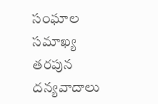సంఘాల సమాఖ్య తరపున దన్యవాదాలు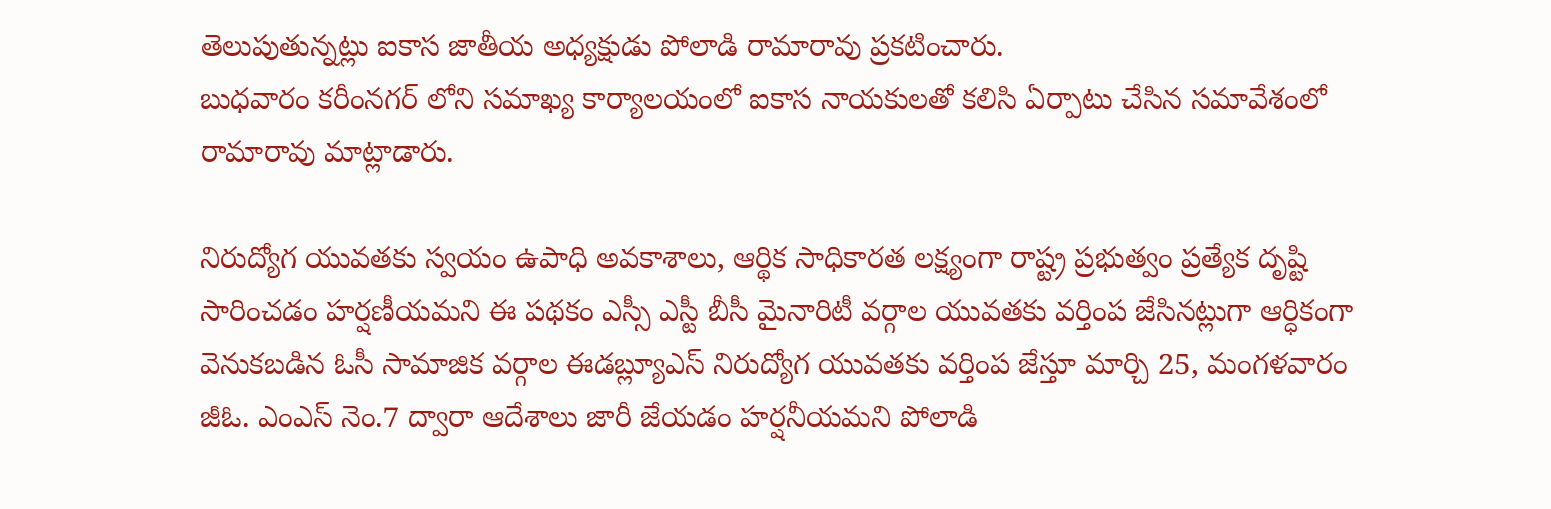తెలుపుతున్నట్లు ఐకాస జాతీయ అధ్యక్షుడు పోలాడి రామారావు ప్రకటించారు.
బుధవారం కరీంనగర్ లోని సమాఖ్య కార్యాలయంలో ఐకాస నాయకులతో కలిసి ఏర్పాటు చేసిన సమావేశంలో రామారావు మాట్లాడారు.

నిరుద్యోగ యువతకు స్వయం ఉపాధి అవకాశాలు, ఆర్థిక సాధికారత లక్ష్యంగా రాష్ట్ర ప్రభుత్వం ప్రత్యేక దృష్టి సారించడం హర్షణీయమని ఈ పథకం ఎస్సీ ఎస్టీ బీసీ మైనారిటీ వర్గాల యువతకు వర్తింప జేసినట్లుగా ఆర్ధికంగా వెనుకబడిన ఓసీ సామాజిక వర్గాల ఈడబ్ల్యూఎస్ నిరుద్యోగ యువతకు వర్తింప జేస్తూ మార్చి 25, మంగళవారం జీఓ. ఎంఎస్ నెం.7 ద్వారా ఆదేశాలు జారీ జేయడం హర్షనీయమని పోలాడి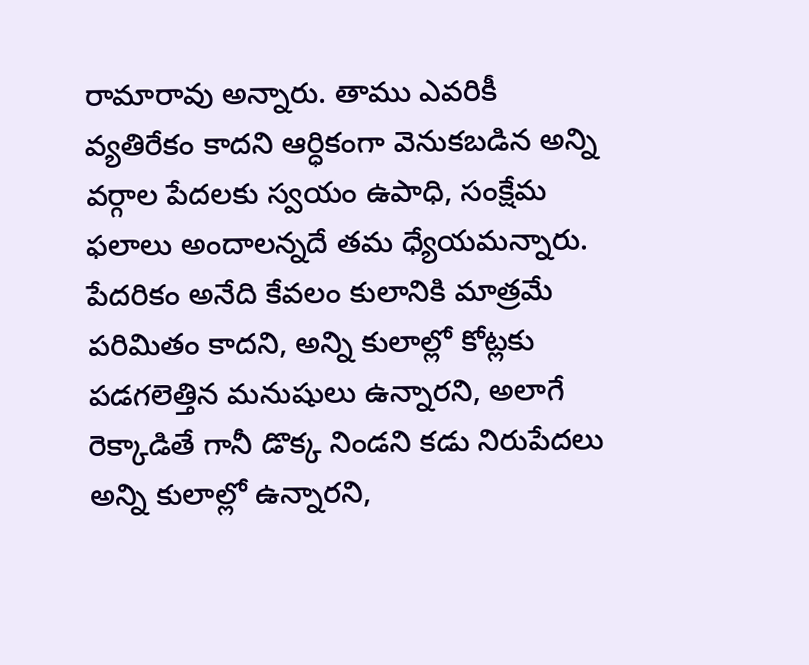రామారావు అన్నారు. తాము ఎవరికీ వ్యతిరేకం కాదని ఆర్ధికంగా వెనుకబడిన అన్ని వర్గాల పేదలకు స్వయం ఉపాధి, సంక్షేమ ఫలాలు అందాలన్నదే తమ ధ్యేయమన్నారు. పేదరికం అనేది కేవలం కులానికి మాత్రమే పరిమితం కాదని, అన్ని కులాల్లో కోట్లకు పడగలెత్తిన మనుషులు ఉన్నారని, అలాగే రెక్కాడితే గానీ డొక్క నిండని కడు నిరుపేదలు అన్ని కులాల్లో ఉన్నారని,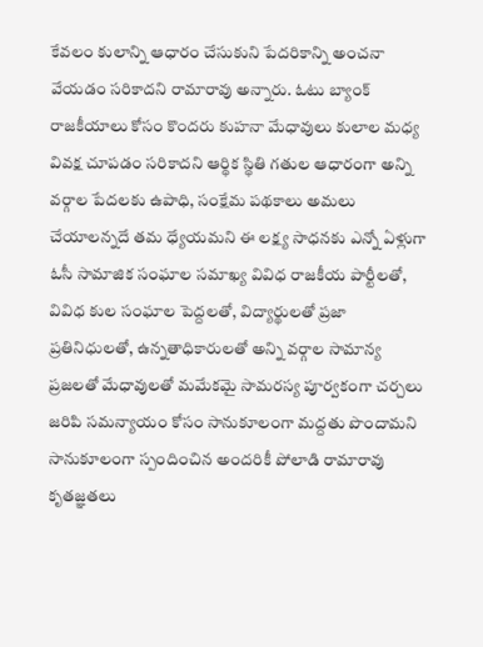కేవలం కులాన్ని ఆధారం చేసుకుని పేదరికాన్ని అంచనా వేయడం సరికాదని రామారావు అన్నారు. ఓటు బ్యాంక్ రాజకీయాలు కోసం కొందరు కుహనా మేధావులు కులాల మధ్య వివక్ష చూపడం సరికాదని ఆర్థిక స్థితి గతుల ఆధారంగా అన్ని వర్గాల పేదలకు ఉపాధి, సంక్షేమ పథకాలు అమలు చేయాలన్నదే తమ ధ్యేయమని ఈ లక్ష్య సాధనకు ఎన్నో ఏళ్లుగా ఓసీ సామాజిక సంఘాల సమాఖ్య వివిధ రాజకీయ పార్టీలతో, వివిధ కుల సంఘాల పెద్దలతో, విద్యార్థులతో ప్రజా ప్రతినిధులతో, ఉన్నతాధికారులతో అన్ని వర్గాల సామాన్య ప్రజలతో మేధావులతో మమేకమై సామరస్య పూర్వకంగా చర్చలు జరిపి సమన్యాయం కోసం సానుకూలంగా మద్దతు పొందామని సానుకూలంగా స్పందించిన అందరికీ పోలాడి రామారావు కృతజ్ఞతలు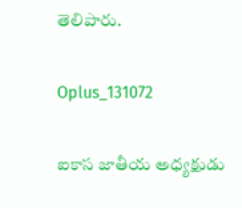తెలిపారు.

Oplus_131072

ఐకాస జాతీయ అధ్యక్షుడు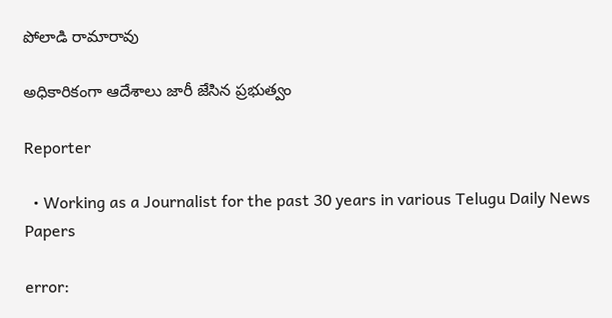పోలాడి రామారావు

అధికారికంగా ఆదేశాలు జారీ జేసిన ప్రభుత్వం

Reporter

  • Working as a Journalist for the past 30 years in various Telugu Daily News Papers

error: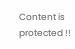Content is protected !!